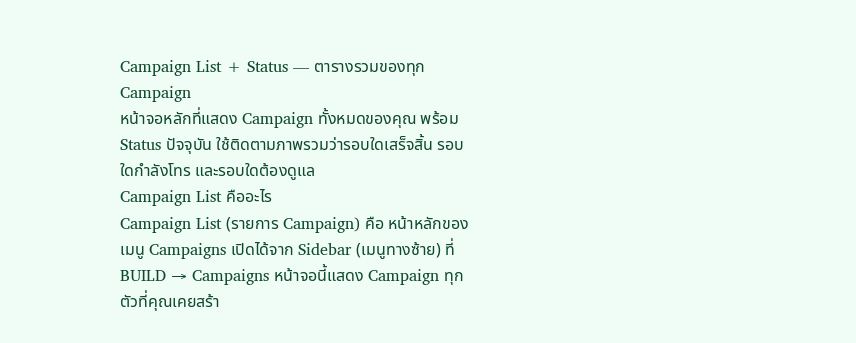Campaign List + Status — ตารางรวมของทุก Campaign
หน้าจอหลักที่แสดง Campaign ทั้งหมดของคุณ พร้อม Status ปัจจุบัน ใช้ติดตามภาพรวมว่ารอบใดเสร็จสิ้น รอบใดกำลังโทร และรอบใดต้องดูแล
Campaign List คืออะไร
Campaign List (รายการ Campaign) คือ หน้าหลักของเมนู Campaigns เปิดได้จาก Sidebar (เมนูทางซ้าย) ที่ BUILD → Campaigns หน้าจอนี้แสดง Campaign ทุกตัวที่คุณเคยสร้า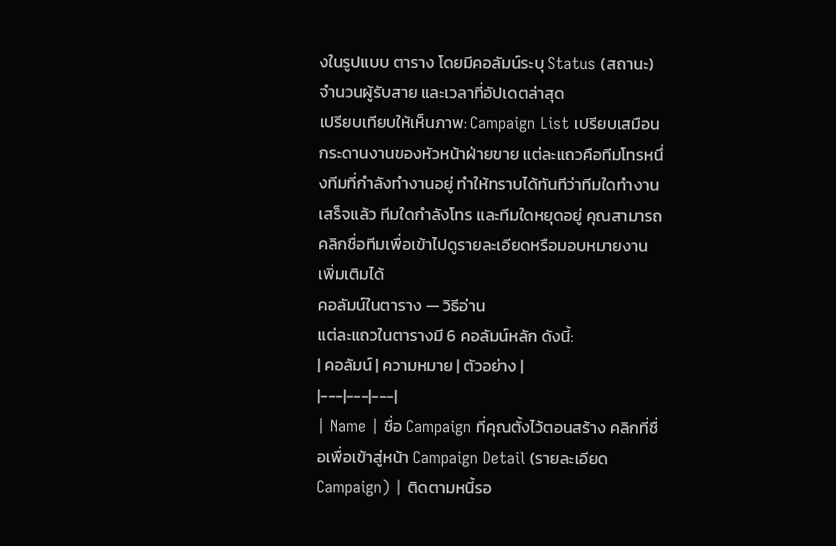งในรูปแบบ ตาราง โดยมีคอลัมน์ระบุ Status (สถานะ) จำนวนผู้รับสาย และเวลาที่อัปเดตล่าสุด
เปรียบเทียบให้เห็นภาพ: Campaign List เปรียบเสมือน กระดานงานของหัวหน้าฝ่ายขาย แต่ละแถวคือทีมโทรหนึ่งทีมที่กำลังทำงานอยู่ ทำให้ทราบได้ทันทีว่าทีมใดทำงานเสร็จแล้ว ทีมใดกำลังโทร และทีมใดหยุดอยู่ คุณสามารถคลิกชื่อทีมเพื่อเข้าไปดูรายละเอียดหรือมอบหมายงานเพิ่มเติมได้
คอลัมน์ในตาราง — วิธีอ่าน
แต่ละแถวในตารางมี 6 คอลัมน์หลัก ดังนี้:
| คอลัมน์ | ความหมาย | ตัวอย่าง |
|---|---|---|
| Name | ชื่อ Campaign ที่คุณตั้งไว้ตอนสร้าง คลิกที่ชื่อเพื่อเข้าสู่หน้า Campaign Detail (รายละเอียด Campaign) | ติดตามหนี้รอ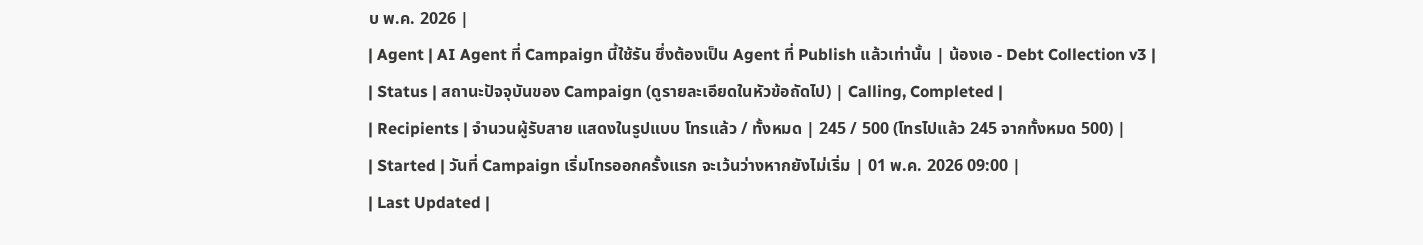บ พ.ค. 2026 |
| Agent | AI Agent ที่ Campaign นี้ใช้รัน ซึ่งต้องเป็น Agent ที่ Publish แล้วเท่านั้น | น้องเอ - Debt Collection v3 |
| Status | สถานะปัจจุบันของ Campaign (ดูรายละเอียดในหัวข้อถัดไป) | Calling, Completed |
| Recipients | จำนวนผู้รับสาย แสดงในรูปแบบ โทรแล้ว / ทั้งหมด | 245 / 500 (โทรไปแล้ว 245 จากทั้งหมด 500) |
| Started | วันที่ Campaign เริ่มโทรออกครั้งแรก จะเว้นว่างหากยังไม่เริ่ม | 01 พ.ค. 2026 09:00 |
| Last Updated |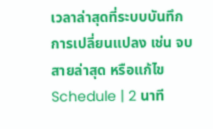เวลาล่าสุดที่ระบบบันทึกการเปลี่ยนแปลง เช่น จบสายล่าสุด หรือแก้ไข Schedule | 2 นาที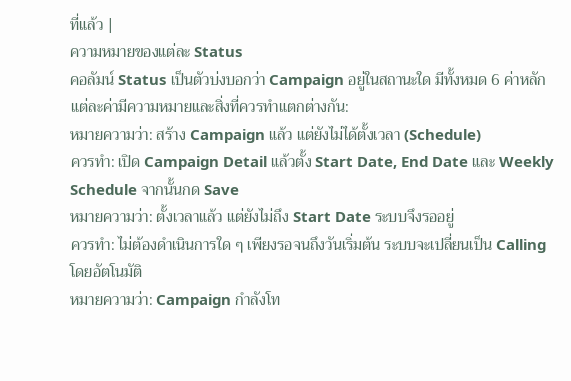ที่แล้ว |
ความหมายของแต่ละ Status
คอลัมน์ Status เป็นตัวบ่งบอกว่า Campaign อยู่ในสถานะใด มีทั้งหมด 6 ค่าหลัก แต่ละค่ามีความหมายและสิ่งที่ควรทำแตกต่างกัน:
หมายความว่า: สร้าง Campaign แล้ว แต่ยังไม่ได้ตั้งเวลา (Schedule)
ควรทำ: เปิด Campaign Detail แล้วตั้ง Start Date, End Date และ Weekly Schedule จากนั้นกด Save
หมายความว่า: ตั้งเวลาแล้ว แต่ยังไม่ถึง Start Date ระบบจึงรออยู่
ควรทำ: ไม่ต้องดำเนินการใด ๆ เพียงรอจนถึงวันเริ่มต้น ระบบจะเปลี่ยนเป็น Calling โดยอัตโนมัติ
หมายความว่า: Campaign กำลังโท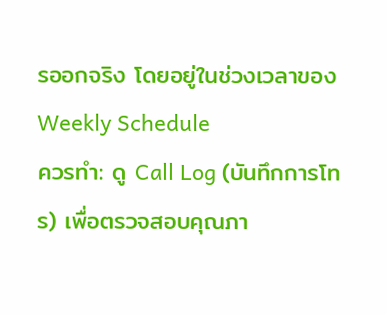รออกจริง โดยอยู่ในช่วงเวลาของ Weekly Schedule
ควรทำ: ดู Call Log (บันทึกการโทร) เพื่อตรวจสอบคุณภา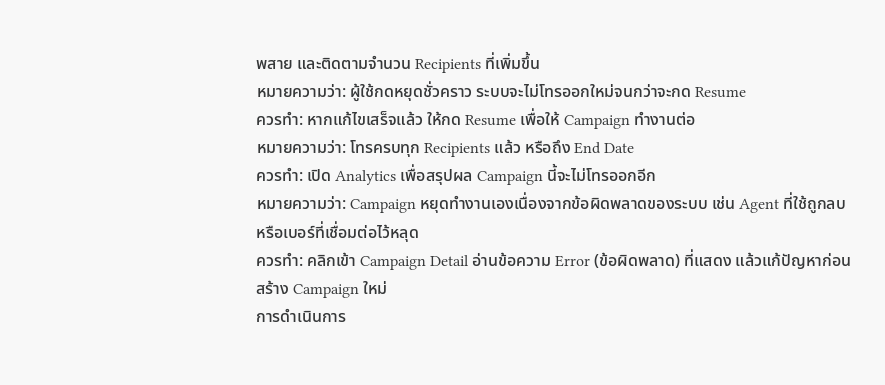พสาย และติดตามจำนวน Recipients ที่เพิ่มขึ้น
หมายความว่า: ผู้ใช้กดหยุดชั่วคราว ระบบจะไม่โทรออกใหม่จนกว่าจะกด Resume
ควรทำ: หากแก้ไขเสร็จแล้ว ให้กด Resume เพื่อให้ Campaign ทำงานต่อ
หมายความว่า: โทรครบทุก Recipients แล้ว หรือถึง End Date
ควรทำ: เปิด Analytics เพื่อสรุปผล Campaign นี้จะไม่โทรออกอีก
หมายความว่า: Campaign หยุดทำงานเองเนื่องจากข้อผิดพลาดของระบบ เช่น Agent ที่ใช้ถูกลบ หรือเบอร์ที่เชื่อมต่อไว้หลุด
ควรทำ: คลิกเข้า Campaign Detail อ่านข้อความ Error (ข้อผิดพลาด) ที่แสดง แล้วแก้ปัญหาก่อนสร้าง Campaign ใหม่
การดำเนินการ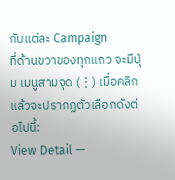กับแต่ละ Campaign
ที่ด้านขวาของทุกแถว จะมีปุ่ม เมนูสามจุด (⋮) เมื่อคลิกแล้วจะปรากฏตัวเลือกดังต่อไปนี้:
View Detail —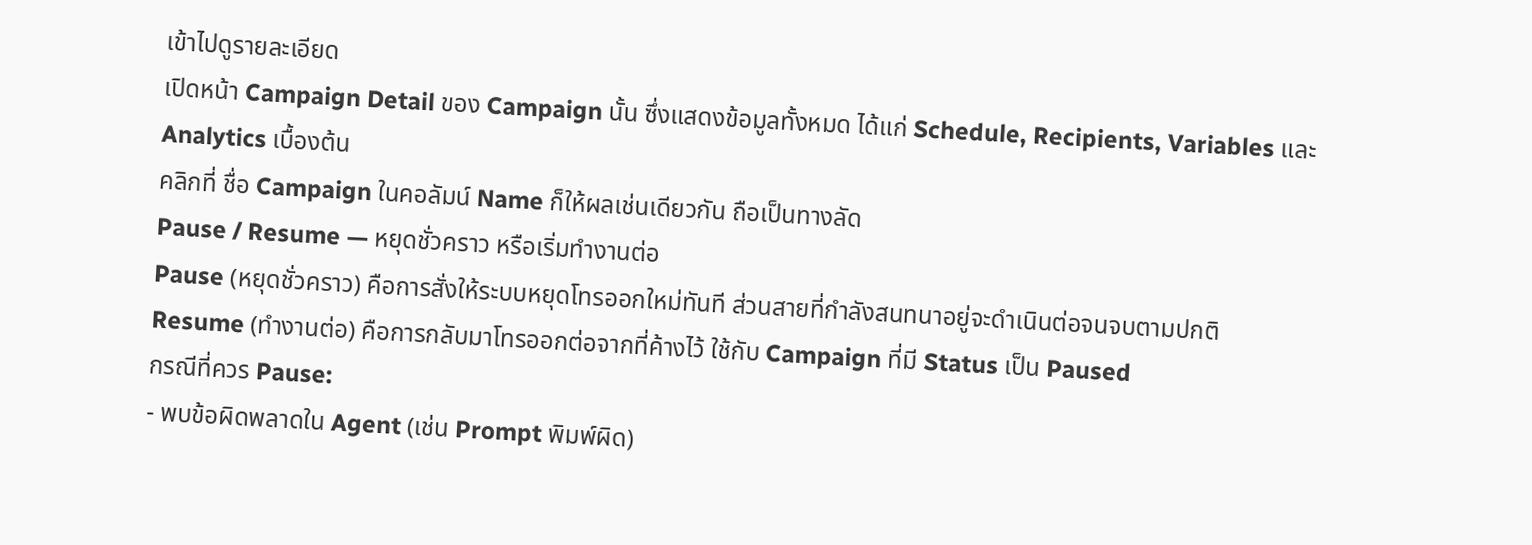เข้าไปดูรายละเอียด
เปิดหน้า Campaign Detail ของ Campaign นั้น ซึ่งแสดงข้อมูลทั้งหมด ได้แก่ Schedule, Recipients, Variables และ Analytics เบื้องต้น
คลิกที่ ชื่อ Campaign ในคอลัมน์ Name ก็ให้ผลเช่นเดียวกัน ถือเป็นทางลัด
Pause / Resume — หยุดชั่วคราว หรือเริ่มทำงานต่อ
Pause (หยุดชั่วคราว) คือการสั่งให้ระบบหยุดโทรออกใหม่ทันที ส่วนสายที่กำลังสนทนาอยู่จะดำเนินต่อจนจบตามปกติ
Resume (ทำงานต่อ) คือการกลับมาโทรออกต่อจากที่ค้างไว้ ใช้กับ Campaign ที่มี Status เป็น Paused
กรณีที่ควร Pause:
- พบข้อผิดพลาดใน Agent (เช่น Prompt พิมพ์ผิด)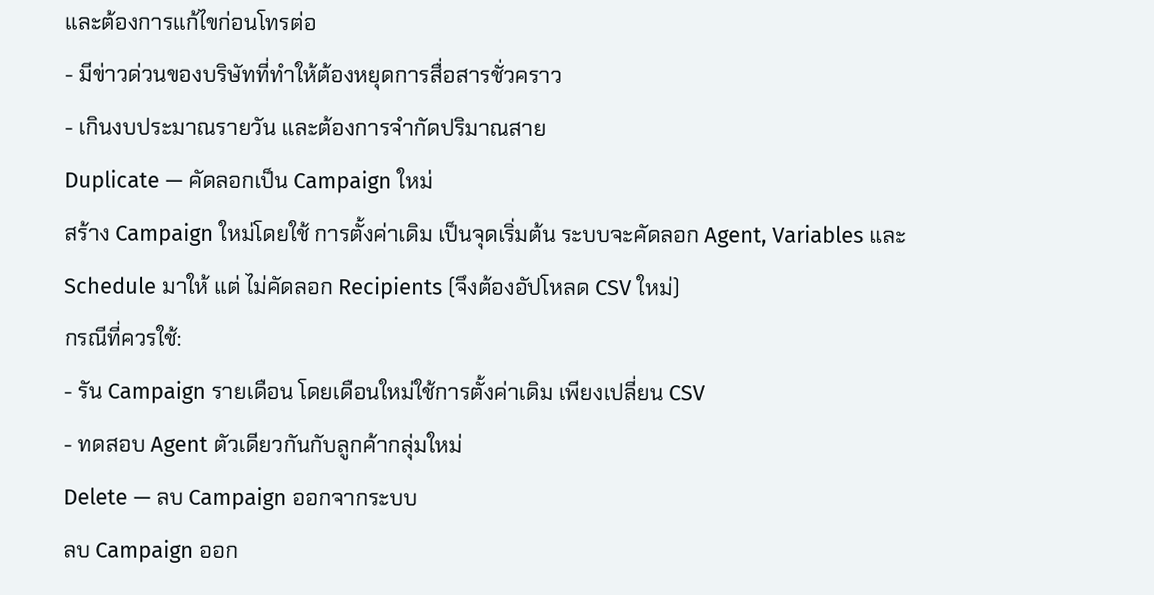และต้องการแก้ไขก่อนโทรต่อ
- มีข่าวด่วนของบริษัทที่ทำให้ต้องหยุดการสื่อสารชั่วคราว
- เกินงบประมาณรายวัน และต้องการจำกัดปริมาณสาย
Duplicate — คัดลอกเป็น Campaign ใหม่
สร้าง Campaign ใหม่โดยใช้ การตั้งค่าเดิม เป็นจุดเริ่มต้น ระบบจะคัดลอก Agent, Variables และ Schedule มาให้ แต่ ไม่คัดลอก Recipients (จึงต้องอัปโหลด CSV ใหม่)
กรณีที่ควรใช้:
- รัน Campaign รายเดือน โดยเดือนใหม่ใช้การตั้งค่าเดิม เพียงเปลี่ยน CSV
- ทดสอบ Agent ตัวเดียวกันกับลูกค้ากลุ่มใหม่
Delete — ลบ Campaign ออกจากระบบ
ลบ Campaign ออก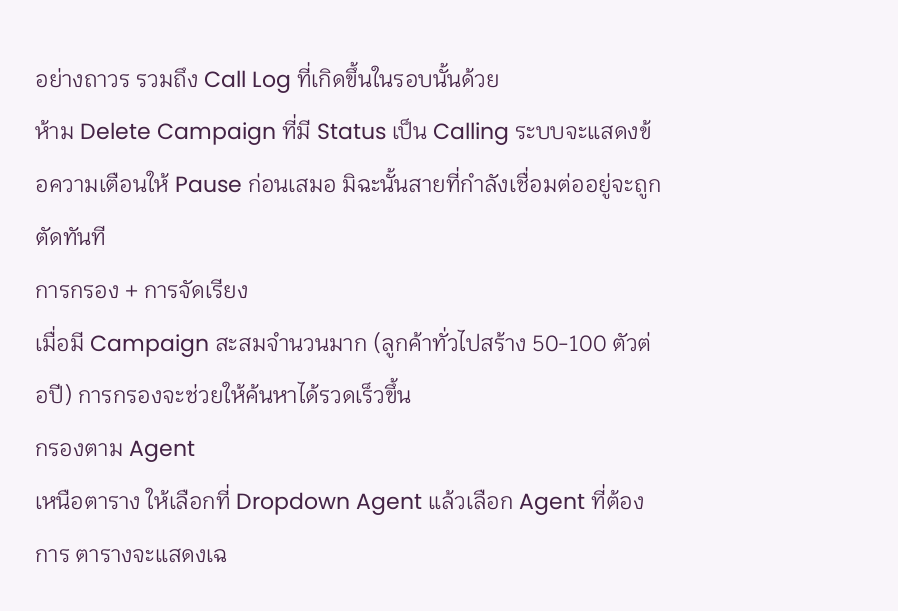อย่างถาวร รวมถึง Call Log ที่เกิดขึ้นในรอบนั้นด้วย
ห้าม Delete Campaign ที่มี Status เป็น Calling ระบบจะแสดงข้อความเตือนให้ Pause ก่อนเสมอ มิฉะนั้นสายที่กำลังเชื่อมต่ออยู่จะถูกตัดทันที
การกรอง + การจัดเรียง
เมื่อมี Campaign สะสมจำนวนมาก (ลูกค้าทั่วไปสร้าง 50-100 ตัวต่อปี) การกรองจะช่วยให้ค้นหาได้รวดเร็วขึ้น
กรองตาม Agent
เหนือตาราง ให้เลือกที่ Dropdown Agent แล้วเลือก Agent ที่ต้องการ ตารางจะแสดงเฉ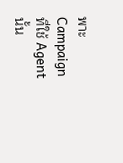พาะ Campaign ที่ใช้ Agent นั้น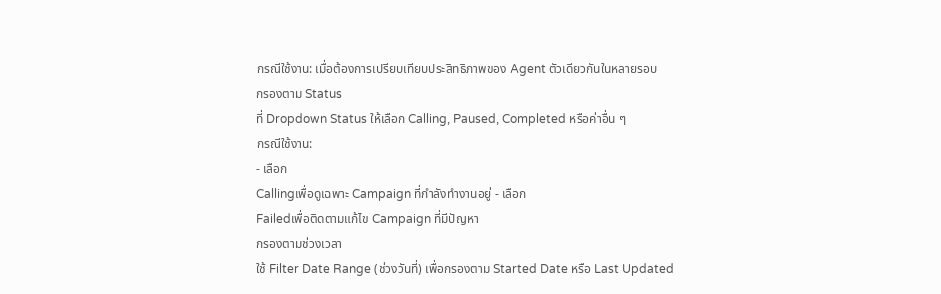กรณีใช้งาน: เมื่อต้องการเปรียบเทียบประสิทธิภาพของ Agent ตัวเดียวกันในหลายรอบ
กรองตาม Status
ที่ Dropdown Status ให้เลือก Calling, Paused, Completed หรือค่าอื่น ๆ
กรณีใช้งาน:
- เลือก
Callingเพื่อดูเฉพาะ Campaign ที่กำลังทำงานอยู่ - เลือก
Failedเพื่อติดตามแก้ไข Campaign ที่มีปัญหา
กรองตามช่วงเวลา
ใช้ Filter Date Range (ช่วงวันที่) เพื่อกรองตาม Started Date หรือ Last Updated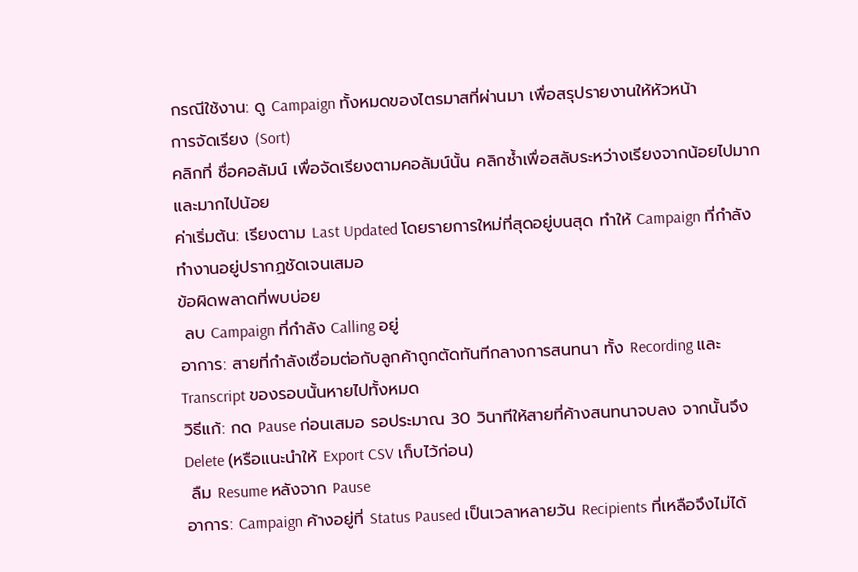กรณีใช้งาน: ดู Campaign ทั้งหมดของไตรมาสที่ผ่านมา เพื่อสรุปรายงานให้หัวหน้า
การจัดเรียง (Sort)
คลิกที่ ชื่อคอลัมน์ เพื่อจัดเรียงตามคอลัมน์นั้น คลิกซ้ำเพื่อสลับระหว่างเรียงจากน้อยไปมาก และมากไปน้อย
ค่าเริ่มต้น: เรียงตาม Last Updated โดยรายการใหม่ที่สุดอยู่บนสุด ทำให้ Campaign ที่กำลังทำงานอยู่ปรากฏชัดเจนเสมอ
ข้อผิดพลาดที่พบบ่อย
 ลบ Campaign ที่กำลัง Calling อยู่
อาการ: สายที่กำลังเชื่อมต่อกับลูกค้าถูกตัดทันทีกลางการสนทนา ทั้ง Recording และ Transcript ของรอบนั้นหายไปทั้งหมด
วิธีแก้: กด Pause ก่อนเสมอ รอประมาณ 30 วินาทีให้สายที่ค้างสนทนาจบลง จากนั้นจึง Delete (หรือแนะนำให้ Export CSV เก็บไว้ก่อน)
 ลืม Resume หลังจาก Pause
อาการ: Campaign ค้างอยู่ที่ Status Paused เป็นเวลาหลายวัน Recipients ที่เหลือจึงไม่ได้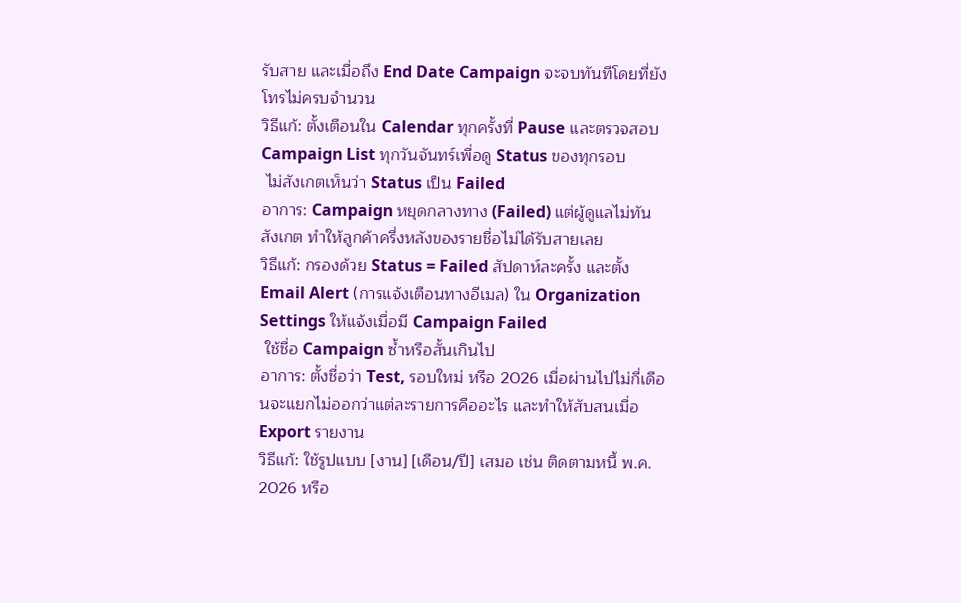รับสาย และเมื่อถึง End Date Campaign จะจบทันทีโดยที่ยังโทรไม่ครบจำนวน
วิธีแก้: ตั้งเตือนใน Calendar ทุกครั้งที่ Pause และตรวจสอบ Campaign List ทุกวันจันทร์เพื่อดู Status ของทุกรอบ
 ไม่สังเกตเห็นว่า Status เป็น Failed
อาการ: Campaign หยุดกลางทาง (Failed) แต่ผู้ดูแลไม่ทันสังเกต ทำให้ลูกค้าครึ่งหลังของรายชื่อไม่ได้รับสายเลย
วิธีแก้: กรองด้วย Status = Failed สัปดาห์ละครั้ง และตั้ง Email Alert (การแจ้งเตือนทางอีเมล) ใน Organization Settings ให้แจ้งเมื่อมี Campaign Failed
 ใช้ชื่อ Campaign ซ้ำหรือสั้นเกินไป
อาการ: ตั้งชื่อว่า Test, รอบใหม่ หรือ 2026 เมื่อผ่านไปไม่กี่เดือนจะแยกไม่ออกว่าแต่ละรายการคืออะไร และทำให้สับสนเมื่อ Export รายงาน
วิธีแก้: ใช้รูปแบบ [งาน] [เดือน/ปี] เสมอ เช่น ติดตามหนี้ พ.ค. 2026 หรือ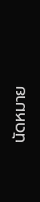นัดหมาย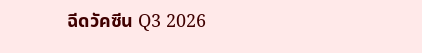ฉีดวัคซีน Q3 2026